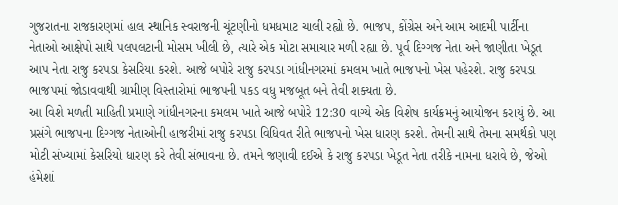ગુજરાતના રાજકારણમાં હાલ સ્થાનિક સ્વરાજની ચૂંટણીનો ધમધમાટ ચાલી રહ્યો છે. ભાજપ, કોંગ્રેસ અને આમ આદમી પાર્ટીના નેતાઓ આક્ષેપો સાથે પલપલટાની મોસમ ખીલી છે, ત્યારે એક મોટા સમાચાર મળી રહ્યા છે. પૂર્વ દિગ્ગજ નેતા અને જાણીતા ખેડૂત આપ નેતા રાજુ કરપડા કેસરિયા કરશે. આજે બપોરે રાજુ કરપડા ગાંધીનગરમાં કમલમ ખાતે ભાજપનો ખેસ પહેરશે. રાજુ કરપડા ભાજપમાં જોડાવવાથી ગ્રામીણ વિસ્તારોમાં ભાજપની પકડ વધુ મજબૂત બને તેવી શક્યતા છે.
આ વિશે મળતી માહિતી પ્રમાણે ગાંધીનગરના કમલમ ખાતે આજે બપોરે 12:30 વાગ્યે એક વિશેષ કાર્યક્રમનું આયોજન કરાયું છે. આ પ્રસંગે ભાજપના દિગ્ગજ નેતાઓની હાજરીમાં રાજુ કરપડા વિધિવત રીતે ભાજપનો ખેસ ધારણ કરશે. તેમની સાથે તેમના સમર્થકો પણ મોટી સંખ્યામાં કેસરિયો ધારણ કરે તેવી સંભાવના છે. તમને જણાવી દઈએ કે રાજુ કરપડા ખેડૂત નેતા તરીકે નામના ધરાવે છે, જેઓ હંમેશાં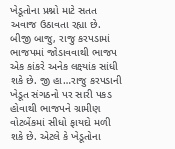ખેડૂતોના પ્રશ્નો માટે સતત અવાજ ઉઠાવતા રહ્યા છે.
બીજી બાજુ, રાજુ કરપડામાં ભાજપમાં જોડાવવાથી ભાજપ એક કાંકરે અનેક લક્ષ્યાંક સાંધી શકે છે. જી હા…રાજુ કરપડાની ખેડૂત સંગઠનો પર સારી પકડ હોવાથી ભાજપને ગ્રામીણ વોટબેંકમાં સીધો ફાયદો મળી શકે છે. એટલે કે ખેડૂતોના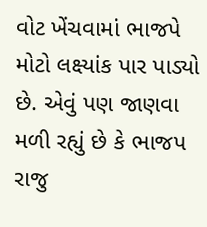વોટ ખેંચવામાં ભાજપે મોટો લક્ષ્યાંક પાર પાડ્યો છે. એવું પણ જાણવા મળી રહ્યું છે કે ભાજપ રાજુ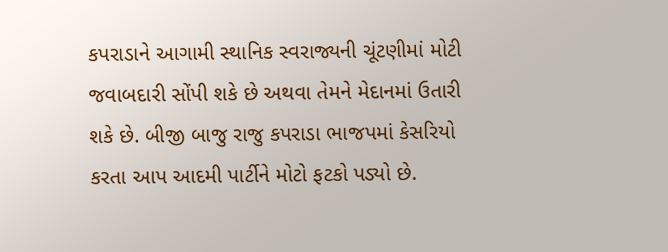કપરાડાને આગામી સ્થાનિક સ્વરાજ્યની ચૂંટણીમાં મોટી જવાબદારી સોંપી શકે છે અથવા તેમને મેદાનમાં ઉતારી શકે છે. બીજી બાજુ રાજુ કપરાડા ભાજપમાં કેસરિયો કરતા આપ આદમી પાર્ટીને મોટો ફટકો પડ્યો છે.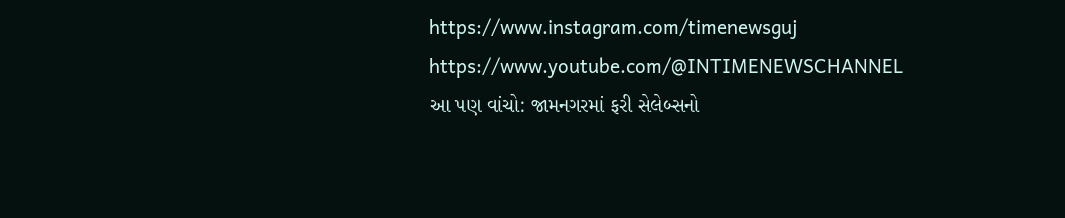https://www.instagram.com/timenewsguj
https://www.youtube.com/@INTIMENEWSCHANNEL
આ પણ વાંચો: જામનગરમાં ફરી સેલેબ્સનો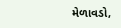મેળાવડો,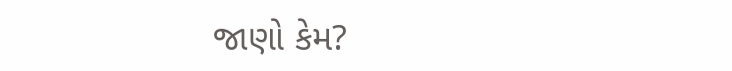જાણો કેમ?